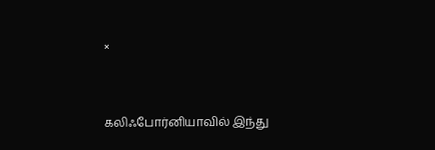×


கலிஃபோர்னியாவில் இந்து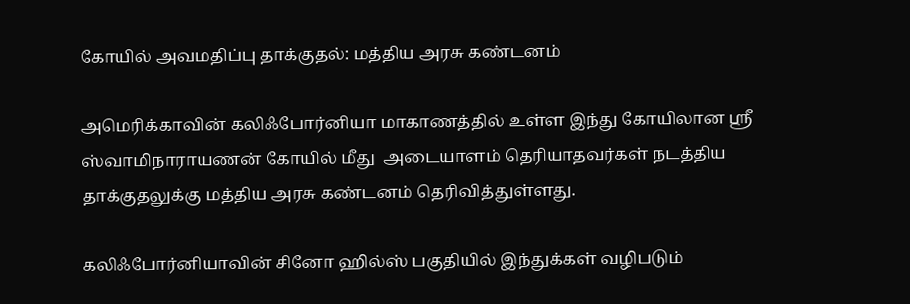கோயில் அவமதிப்பு தாக்குதல்: மத்திய அரசு கண்டனம்

அமெரிக்காவின் கலிஃபோர்னியா மாகாணத்தில் உள்ள இந்து கோயிலான ஸ்ரீ ஸ்வாமிநாராயணன் கோயில் மீது  அடையாளம் தெரியாதவர்கள் நடத்திய தாக்குதலுக்கு மத்திய அரசு கண்டனம் தெரிவித்துள்ளது.

கலிஃபோர்னியாவின் சினோ ஹில்ஸ் பகுதியில் இந்துக்கள் வழிபடும்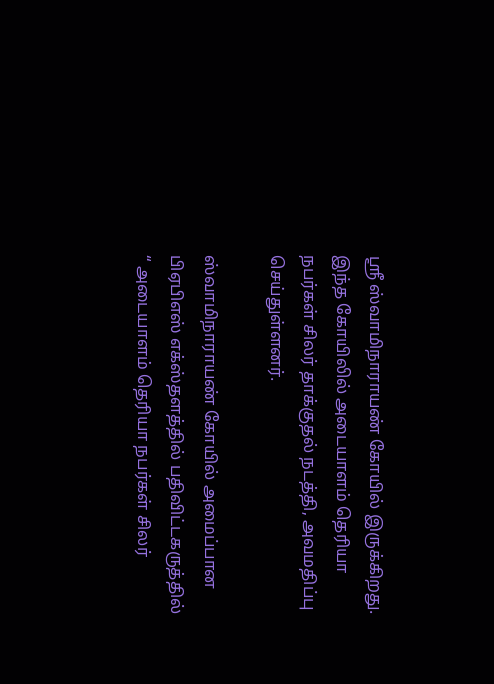ஸ்ரீ ஸ்வாமிநாராயண் கோயில் இருக்கிறது. இந்த கோயிலில் அடையாளம் தெரியா நபர்கள் சிலர் தாக்குதல் நடத்தி, அவமதிப்பு செய்துள்ளனர்.

ஸ்வாமிநாராயண் கோயில் அமைப்பான பிஏபிஎஸ் எக்ஸ்தளத்தில் பதிவிட்டகருத்தில் “ அடையாளம் தெரியா நபர்கள் சிலர்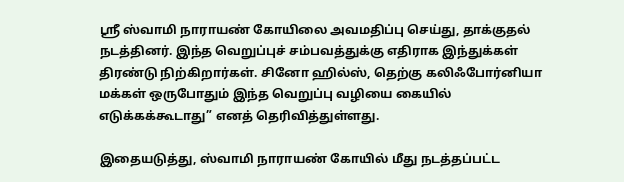ஸ்ரீ ஸ்வாமி நாராயண் கோயிலை அவமதிப்பு செய்து, தாக்குதல் நடத்தினர். இந்த வெறுப்புச் சம்பவத்துக்கு எதிராக இந்துக்கள் திரண்டு நிற்கிறார்கள். சினோ ஹில்ஸ், தெற்கு கலிஃபோர்னியா மக்கள் ஒருபோதும் இந்த வெறுப்பு வழியை கையில் எடுக்கக்கூடாது” எனத் தெரிவித்துள்ளது.

இதையடுத்து, ஸ்வாமி நாராயண் கோயில் மீது நடத்தப்பட்ட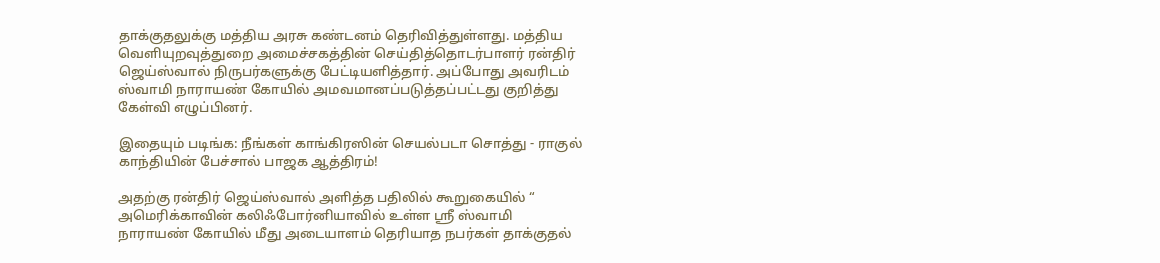தாக்குதலுக்கு மத்திய அரசு கண்டனம் தெரிவித்துள்ளது. மத்திய வெளியுறவுத்துறை அமைச்சகத்தின் செய்தித்தொடர்பாளர் ரன்திர் ஜெய்ஸ்வால் நிருபர்களுக்கு பேட்டியளித்தார். அப்போது அவரிடம் ஸ்வாமி நாராயண் கோயில் அமவமானப்படுத்தப்பட்டது குறித்து கேள்வி எழுப்பினர்.

இதையும் படிங்க: நீங்கள் காங்கிரஸின் செயல்படா சொத்து - ராகுல் காந்தியின் பேச்சால் பாஜக ஆத்திரம்!

அதற்கு ரன்திர் ஜெய்ஸ்வால் அளித்த பதிலில் கூறுகையில் “ அமெரிக்காவின் கலிஃபோர்னியாவில் உள்ள ஸ்ரீ ஸ்வாமி நாராயண் கோயில் மீது அடையாளம் தெரியாத நபர்கள் தாக்குதல்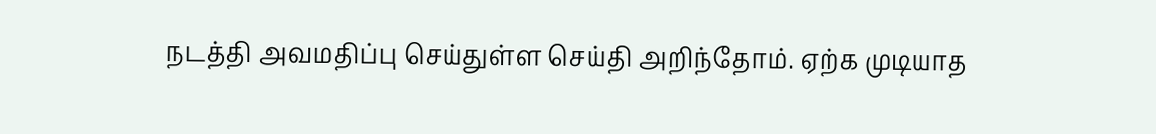நடத்தி அவமதிப்பு செய்துள்ள செய்தி அறிந்தோம். ஏற்க முடியாத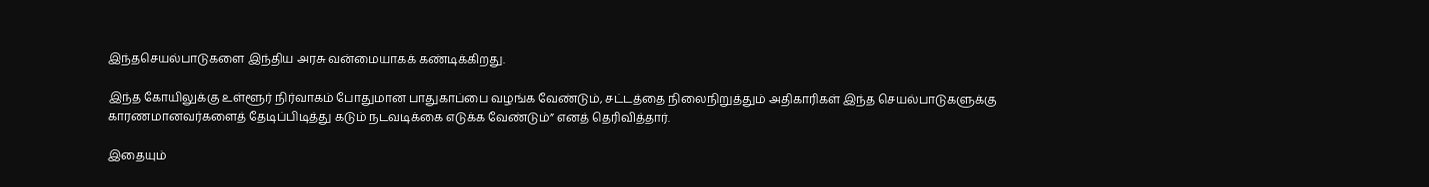இந்தசெயல்பாடுகளை இந்திய அரசு வன்மையாகக் கண்டிக்கிறது.

இந்த கோயிலுக்கு உள்ளூர் நிர்வாகம் போதுமான பாதுகாப்பை வழங்க வேண்டும், சட்டத்தை நிலைநிறுத்தும் அதிகாரிகள் இந்த செயல்பாடுகளுக்கு காரணமானவர்களைத் தேடிப்பிடித்து கடும் நடவடிக்கை எடுக்க வேண்டும்” எனத் தெரிவித்தார்.

இதையும்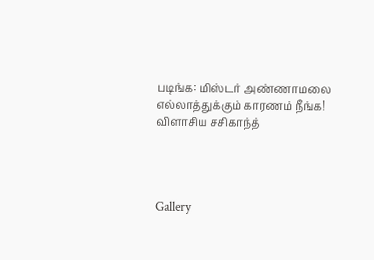படிங்க: மிஸ்டர் அண்ணாமலை எல்லாத்துக்கும் காரணம் நீங்க! விளாசிய சசிகாந்த்




Gallery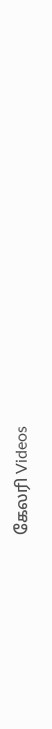கேலரி Videos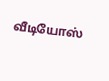வீடியோஸ்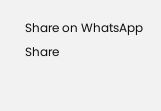Share on WhatsApp Share